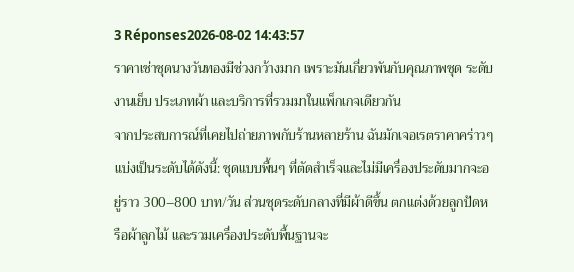3 Réponses2026-08-02 14:43:57
ราคาเช่าชุดนางวันทองมีช่วงกว้างมาก เพราะมันเกี่ยวพันกับคุณภาพชุด ระดับงานเย็บ ประเภทผ้า และบริการที่รวมมาในแพ็กเกจเดียวกัน
จากประสบการณ์ที่เคยไปถ่ายภาพกับร้านหลายร้าน ฉันมักเจอเรตราคาคร่าวๆ แบ่งเป็นระดับได้ดังนี้: ชุดแบบพื้นๆ ที่ตัดสำเร็จและไม่มีเครื่องประดับมากจะอยู่ราว 300–800 บาท/วัน ส่วนชุดระดับกลางที่มีผ้าดีขึ้น ตกแต่งด้วยลูกปัดหรือผ้าลูกไม้ และรวมเครื่องประดับพื้นฐานจะ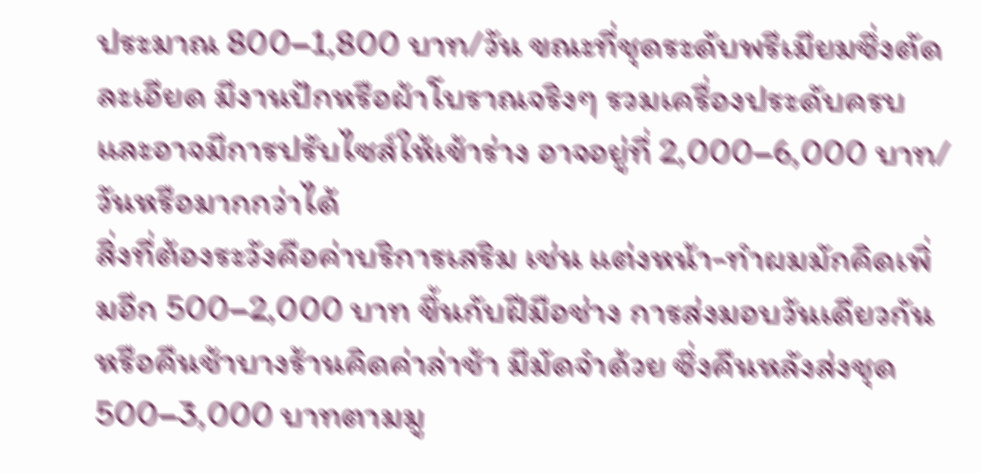ประมาณ 800–1,800 บาท/วัน ขณะที่ชุดระดับพรีเมียมซึ่งตัดละเอียด มีงานปักหรือผ้าโบราณจริงๆ รวมเครื่องประดับครบ และอาจมีการปรับไซส์ให้เข้าร่าง อาจอยู่ที่ 2,000–6,000 บาท/วันหรือมากกว่าได้
สิ่งที่ต้องระวังคือค่าบริการเสริม เช่น แต่งหน้า-ทำผมมักคิดเพิ่มอีก 500–2,000 บาท ขึ้นกับฝีมือช่าง การส่งมอบวันเดียวกันหรือคืนช้าบางร้านคิดค่าล่าช้า มีมัดจำด้วย ซึ่งคืนหลังส่งชุด 500–3,000 บาทตามมู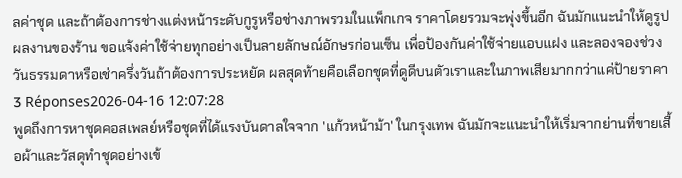ลค่าชุด และถ้าต้องการช่างแต่งหน้าระดับกูรูหรือช่างภาพรวมในแพ็กเกจ ราคาโดยรวมจะพุ่งขึ้นอีก ฉันมักแนะนำให้ดูรูปผลงานของร้าน ขอแจ้งค่าใช้จ่ายทุกอย่างเป็นลายลักษณ์อักษรก่อนเซ็น เพื่อป้องกันค่าใช้จ่ายแอบแฝง และลองจองช่วงวันธรรมดาหรือเช่าครึ่งวันถ้าต้องการประหยัด ผลสุดท้ายคือเลือกชุดที่ดูดีบนตัวเราและในภาพเสียมากกว่าแค่ป้ายราคา
3 Réponses2026-04-16 12:07:28
พูดถึงการหาชุดคอสเพลย์หรือชุดที่ได้แรงบันดาลใจจาก 'แก้วหน้าม้า' ในกรุงเทพ ฉันมักจะแนะนำให้เริ่มจากย่านที่ขายเสื้อผ้าและวัสดุทำชุดอย่างเข้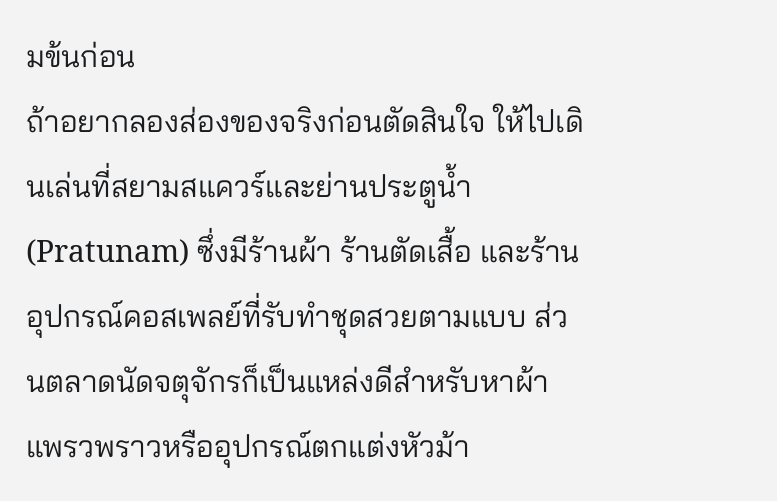มข้นก่อน
ถ้าอยากลองส่องของจริงก่อนตัดสินใจ ให้ไปเดินเล่นที่สยามสแควร์และย่านประตูน้ำ (Pratunam) ซึ่งมีร้านผ้า ร้านตัดเสื้อ และร้านอุปกรณ์คอสเพลย์ที่รับทำชุดสวยตามแบบ ส่วนตลาดนัดจตุจักรก็เป็นแหล่งดีสำหรับหาผ้าแพรวพราวหรืออุปกรณ์ตกแต่งหัวม้า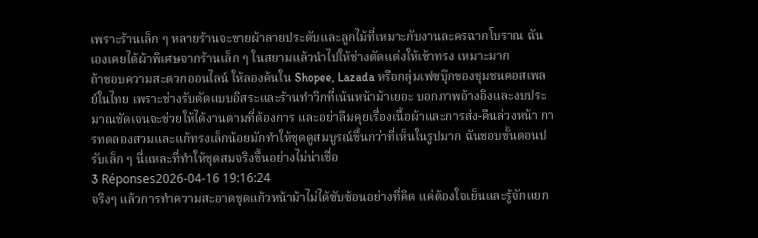เพราะร้านเล็ก ๆ หลายร้านจะขายผ้าลายประดับและลูกไม้ที่เหมาะกับงานละครฉากโบราณ ฉันเองเคยได้ผ้าพิเศษจากร้านเล็ก ๆ ในสยามแล้วนำไปให้ช่างตัดแต่งให้เข้าทรง เหมาะมาก
ถ้าชอบความสะดวกออนไลน์ ให้ลองค้นใน Shopee, Lazada หรือกลุ่มเฟซบุ๊กของชุมชนคอสเพลย์ในไทย เพราะช่างรับตัดแบบอิสระและร้านทำวิกที่เน้นหน้าม้าเยอะ บอกภาพอ้างอิงและงบประมาณชัดเจนจะช่วยให้ได้งานตามที่ต้องการ และอย่าลืมคุยเรื่องเนื้อผ้าและการส่ง-คืนล่วงหน้า การทดลองสวมและแก้ทรงเล็กน้อยมักทำให้ชุดดูสมบูรณ์ขึ้นกว่าที่เห็นในรูปมาก ฉันชอบขั้นตอนปรับเล็ก ๆ นี่แหละที่ทำให้ชุดสมจริงขึ้นอย่างไม่น่าเชื่อ
3 Réponses2026-04-16 19:16:24
จริงๆ แล้วการทำความสะอาดชุดแก้วหน้าม้าไม่ได้ซับซ้อนอย่างที่คิด แค่ต้องใจเย็นและรู้จักแยก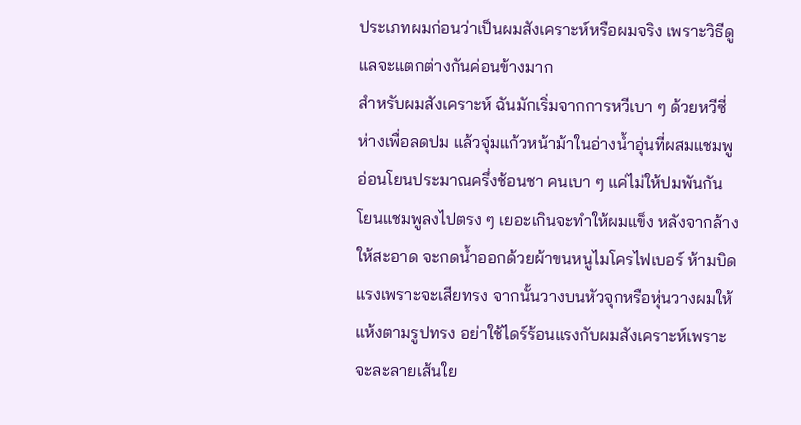ประเภทผมก่อนว่าเป็นผมสังเคราะห์หรือผมจริง เพราะวิธีดูแลจะแตกต่างกันค่อนข้างมาก
สำหรับผมสังเคราะห์ ฉันมักเริ่มจากการหวีเบา ๆ ด้วยหวีซี่ห่างเพื่อลดปม แล้วจุ่มแก้วหน้าม้าในอ่างน้ำอุ่นที่ผสมแชมพูอ่อนโยนประมาณครึ่งช้อนชา คนเบา ๆ แค่ไม่ให้ปมพันกัน โยนแชมพูลงไปตรง ๆ เยอะเกินจะทำให้ผมแข็ง หลังจากล้างให้สะอาด จะกดน้ำออกด้วยผ้าขนหนูไมโครไฟเบอร์ ห้ามบิดแรงเพราะจะเสียทรง จากนั้นวางบนหัวจุกหรือหุ่นวางผมให้แห้งตามรูปทรง อย่าใช้ไดร์ร้อนแรงกับผมสังเคราะห์เพราะจะละลายเส้นใย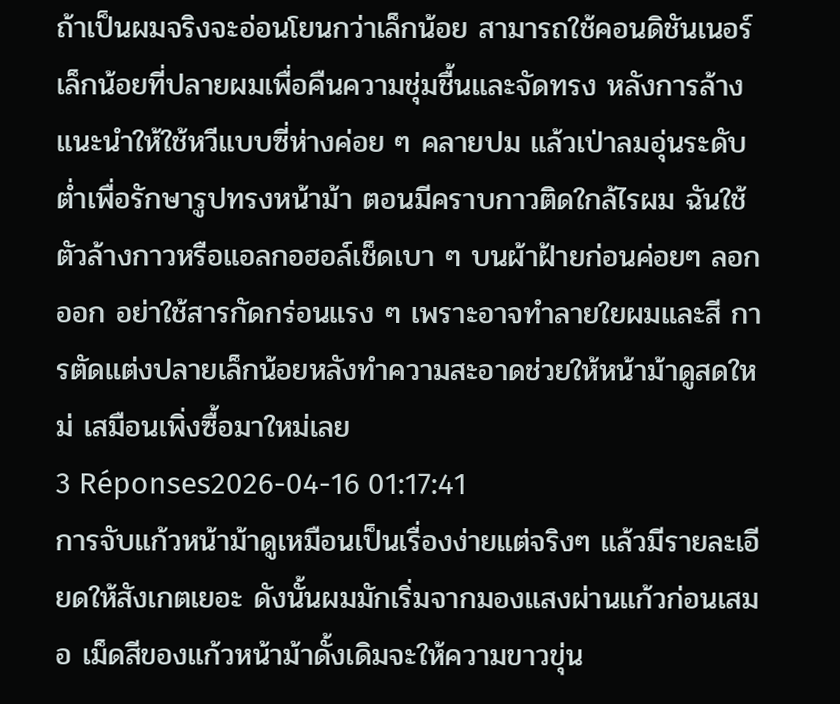ถ้าเป็นผมจริงจะอ่อนโยนกว่าเล็กน้อย สามารถใช้คอนดิชันเนอร์เล็กน้อยที่ปลายผมเพื่อคืนความชุ่มชื้นและจัดทรง หลังการล้างแนะนำให้ใช้หวีแบบซี่ห่างค่อย ๆ คลายปม แล้วเป่าลมอุ่นระดับต่ำเพื่อรักษารูปทรงหน้าม้า ตอนมีคราบกาวติดใกล้ไรผม ฉันใช้ตัวล้างกาวหรือแอลกอฮอล์เช็ดเบา ๆ บนผ้าฝ้ายก่อนค่อยๆ ลอกออก อย่าใช้สารกัดกร่อนแรง ๆ เพราะอาจทำลายใยผมและสี การตัดแต่งปลายเล็กน้อยหลังทำความสะอาดช่วยให้หน้าม้าดูสดใหม่ เสมือนเพิ่งซื้อมาใหม่เลย
3 Réponses2026-04-16 01:17:41
การจับแก้วหน้าม้าดูเหมือนเป็นเรื่องง่ายแต่จริงๆ แล้วมีรายละเอียดให้สังเกตเยอะ ดังนั้นผมมักเริ่มจากมองแสงผ่านแก้วก่อนเสมอ เม็ดสีของแก้วหน้าม้าดั้งเดิมจะให้ความขาวขุ่น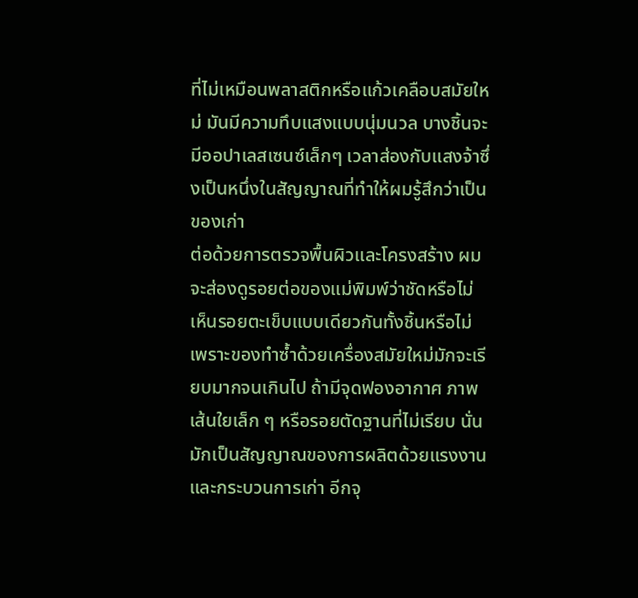ที่ไม่เหมือนพลาสติกหรือแก้วเคลือบสมัยใหม่ มันมีความทึบแสงแบบนุ่มนวล บางชิ้นจะมีออปาเลสเซนซ์เล็กๆ เวลาส่องกับแสงจ้าซึ่งเป็นหนึ่งในสัญญาณที่ทำให้ผมรู้สึกว่าเป็นของเก่า
ต่อด้วยการตรวจพื้นผิวและโครงสร้าง ผมจะส่องดูรอยต่อของแม่พิมพ์ว่าชัดหรือไม่ เห็นรอยตะเข็บแบบเดียวกันทั้งชิ้นหรือไม่ เพราะของทำซ้ำด้วยเครื่องสมัยใหม่มักจะเรียบมากจนเกินไป ถ้ามีจุดฟองอากาศ ภาพเส้นใยเล็ก ๆ หรือรอยตัดฐานที่ไม่เรียบ นั่นมักเป็นสัญญาณของการผลิตด้วยแรงงานและกระบวนการเก่า อีกจุ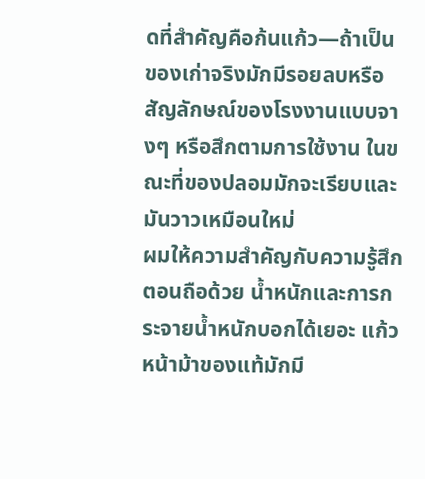ดที่สำคัญคือก้นแก้ว—ถ้าเป็นของเก่าจริงมักมีรอยลบหรือสัญลักษณ์ของโรงงานแบบจางๆ หรือสึกตามการใช้งาน ในขณะที่ของปลอมมักจะเรียบและมันวาวเหมือนใหม่
ผมให้ความสำคัญกับความรู้สึกตอนถือด้วย น้ำหนักและการกระจายน้ำหนักบอกได้เยอะ แก้วหน้าม้าของแท้มักมี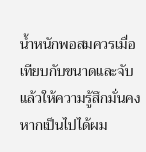น้ำหนักพอสมควรเมื่อเทียบกับขนาดและจับแล้วให้ความรู้สึกมั่นคง หากเป็นไปได้ผม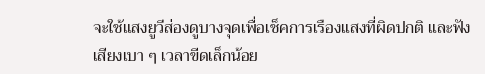จะใช้แสงยูวีส่องดูบางจุดเพื่อเช็คการเรืองแสงที่ผิดปกติ และฟังเสียงเบา ๆ เวลาขีดเล็กน้อย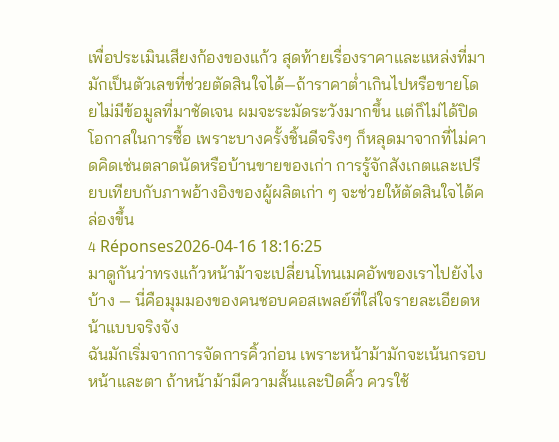เพื่อประเมินเสียงก้องของแก้ว สุดท้ายเรื่องราคาและแหล่งที่มามักเป็นตัวเลขที่ช่วยตัดสินใจได้—ถ้าราคาต่ำเกินไปหรือขายโดยไม่มีข้อมูลที่มาชัดเจน ผมจะระมัดระวังมากขึ้น แต่ก็ไม่ได้ปิดโอกาสในการซื้อ เพราะบางครั้งชิ้นดีจริงๆ ก็หลุดมาจากที่ไม่คาดคิดเช่นตลาดนัดหรือบ้านขายของเก่า การรู้จักสังเกตและเปรียบเทียบกับภาพอ้างอิงของผู้ผลิตเก่า ๆ จะช่วยให้ตัดสินใจได้คล่องขึ้น
4 Réponses2026-04-16 18:16:25
มาดูกันว่าทรงแก้วหน้าม้าจะเปลี่ยนโทนเมคอัพของเราไปยังไงบ้าง — นี่คือมุมมองของคนชอบคอสเพลย์ที่ใส่ใจรายละเอียดหน้าแบบจริงจัง
ฉันมักเริ่มจากการจัดการคิ้วก่อน เพราะหน้าม้ามักจะเน้นกรอบหน้าและตา ถ้าหน้าม้ามีความสั้นและปิดคิ้ว ควรใช้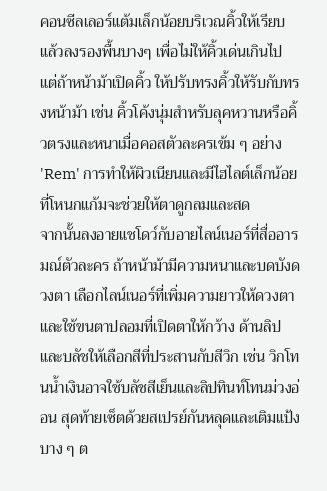คอนซีลเลอร์แต้มเล็กน้อยบริเวณคิ้วให้เรียบแล้วลงรองพื้นบางๆ เพื่อไม่ให้คิ้วเด่นเกินไป แต่ถ้าหน้าม้าเปิดคิ้ว ให้ปรับทรงคิ้วให้รับกับทรงหน้าม้า เช่น คิ้วโค้งนุ่มสำหรับลุคหวานหรือคิ้วตรงและหนาเมื่อคอสตัวละครเข้ม ๆ อย่าง 'Rem' การทำให้ผิวเนียนและมีไฮไลต์เล็กน้อยที่โหนกแก้มจะช่วยให้ตาดูกลมและสด
จากนั้นลงอายแชโดว์กับอายไลน์เนอร์ที่สื่ออารมณ์ตัวละคร ถ้าหน้าม้ามีความหนาและบดบังดวงตา เลือกไลน์เนอร์ที่เพิ่มความยาวให้ดวงตาและใช้ขนตาปลอมที่เปิดตาให้กว้าง ด้านลิปและบลัชให้เลือกสีที่ประสานกับสีวิก เช่น วิกโทนน้ำเงินอาจใช้บลัชสีเย็นและลิปทินท์โทนม่วงอ่อน สุดท้ายเซ็ตด้วยสเปรย์กันหลุดและเติมแป้งบาง ๆ ต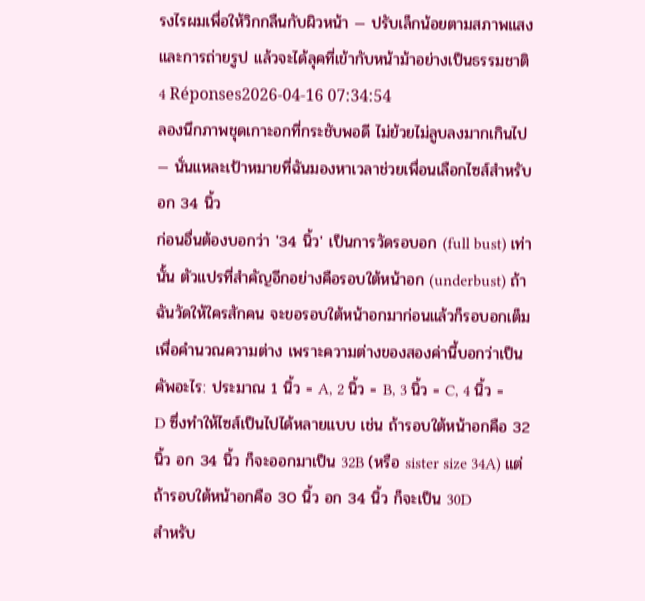รงไรผมเพื่อให้วิกกลืนกับผิวหน้า — ปรับเล็กน้อยตามสภาพแสงและการถ่ายรูป แล้วจะได้ลุคที่เข้ากับหน้าม้าอย่างเป็นธรรมชาติ
4 Réponses2026-04-16 07:34:54
ลองนึกภาพชุดเกาะอกที่กระชับพอดี ไม่ย้วยไม่ลูบลงมากเกินไป — นั่นแหละเป้าหมายที่ฉันมองหาเวลาช่วยเพื่อนเลือกไซส์สำหรับอก 34 นิ้ว
ก่อนอื่นต้องบอกว่า '34 นิ้ว' เป็นการวัดรอบอก (full bust) เท่านั้น ตัวแปรที่สำคัญอีกอย่างคือรอบใต้หน้าอก (underbust) ถ้าฉันวัดให้ใครสักคน จะขอรอบใต้หน้าอกมาก่อนแล้วก็รอบอกเต็มเพื่อคำนวณความต่าง เพราะความต่างของสองค่านี้บอกว่าเป็นคัพอะไร: ประมาณ 1 นิ้ว = A, 2 นิ้ว = B, 3 นิ้ว = C, 4 นิ้ว = D ซึ่งทำให้ไซส์เป็นไปได้หลายแบบ เช่น ถ้ารอบใต้หน้าอกคือ 32 นิ้ว อก 34 นิ้ว ก็จะออกมาเป็น 32B (หรือ sister size 34A) แต่ถ้ารอบใต้หน้าอกคือ 30 นิ้ว อก 34 นิ้ว ก็จะเป็น 30D
สำหรับ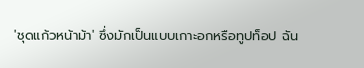'ชุดแก้วหน้าม้า' ซึ่งมักเป็นแบบเกาะอกหรือทูปท็อป ฉัน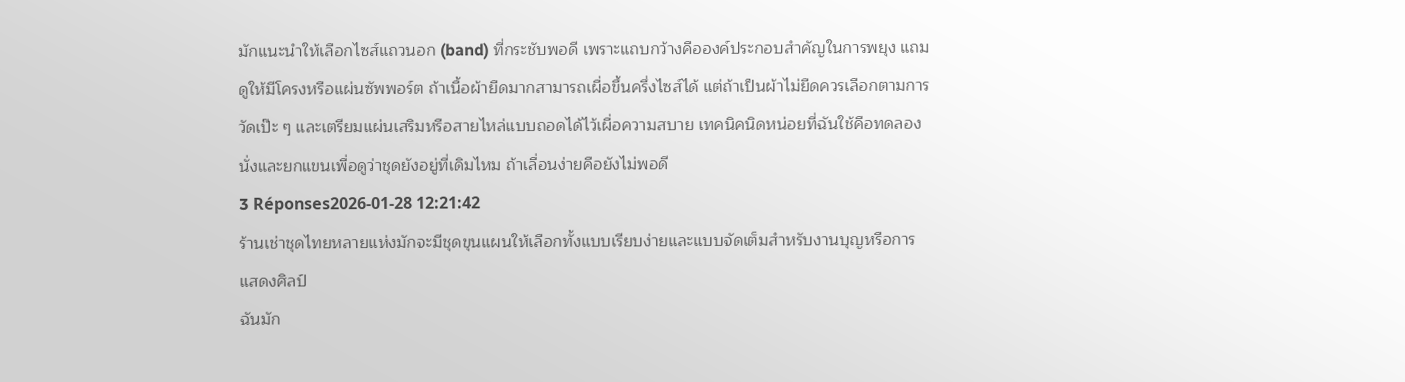มักแนะนำให้เลือกไซส์แถวนอก (band) ที่กระชับพอดี เพราะแถบกว้างคือองค์ประกอบสำคัญในการพยุง แถมดูให้มีโครงหรือแผ่นซัพพอร์ต ถ้าเนื้อผ้ายืดมากสามารถเผื่อขึ้นครึ่งไซส์ได้ แต่ถ้าเป็นผ้าไม่ยืดควรเลือกตามการวัดเป๊ะ ๆ และเตรียมแผ่นเสริมหรือสายไหล่แบบถอดได้ไว้เผื่อความสบาย เทคนิคนิดหน่อยที่ฉันใช้คือทดลองนั่งและยกแขนเพื่อดูว่าชุดยังอยู่ที่เดิมไหม ถ้าเลื่อนง่ายคือยังไม่พอดี
3 Réponses2026-01-28 12:21:42
ร้านเช่าชุดไทยหลายแห่งมักจะมีชุดขุนแผนให้เลือกทั้งแบบเรียบง่ายและแบบจัดเต็มสำหรับงานบุญหรือการแสดงศิลป์
ฉันมัก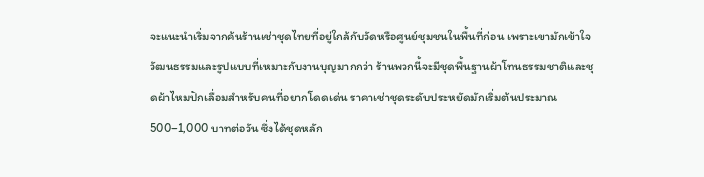จะแนะนำเริ่มจากค้นร้านเช่าชุดไทยที่อยู่ใกล้กับวัดหรือศูนย์ชุมชนในพื้นที่ก่อน เพราะเขามักเข้าใจวัฒนธรรมและรูปแบบที่เหมาะกับงานบุญมากกว่า ร้านพวกนี้จะมีชุดพื้นฐานผ้าโทนธรรมชาติและชุดผ้าไหมปักเลื่อมสำหรับคนที่อยากโดดเด่น ราคาเช่าชุดระดับประหยัดมักเริ่มต้นประมาณ 500–1,000 บาทต่อวัน ซึ่งได้ชุดหลัก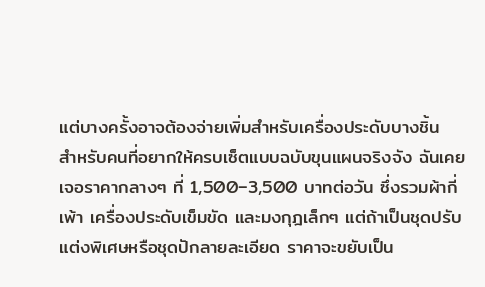แต่บางครั้งอาจต้องจ่ายเพิ่มสำหรับเครื่องประดับบางชิ้น
สำหรับคนที่อยากให้ครบเซ็ตแบบฉบับขุนแผนจริงจัง ฉันเคยเจอราคากลางๆ ที่ 1,500–3,500 บาทต่อวัน ซึ่งรวมผ้ากี่เพ้า เครื่องประดับเข็มขัด และมงกุฎเล็กๆ แต่ถ้าเป็นชุดปรับแต่งพิเศษหรือชุดปักลายละเอียด ราคาจะขยับเป็น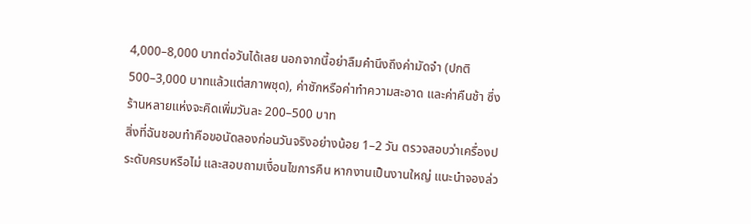4,000–8,000 บาทต่อวันได้เลย นอกจากนี้อย่าลืมคำนึงถึงค่ามัดจำ (ปกติ 500–3,000 บาทแล้วแต่สภาพชุด), ค่าซักหรือค่าทำความสะอาด และค่าคืนช้า ซึ่งร้านหลายแห่งจะคิดเพิ่มวันละ 200–500 บาท
สิ่งที่ฉันชอบทำคือขอนัดลองก่อนวันจริงอย่างน้อย 1–2 วัน ตรวจสอบว่าเครื่องประดับครบหรือไม่ และสอบถามเงื่อนไขการคืน หากงานเป็นงานใหญ่ แนะนำจองล่ว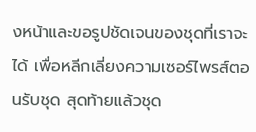งหน้าและขอรูปชัดเจนของชุดที่เราจะได้ เพื่อหลีกเลี่ยงความเซอร์ไพรส์ตอนรับชุด สุดท้ายแล้วชุด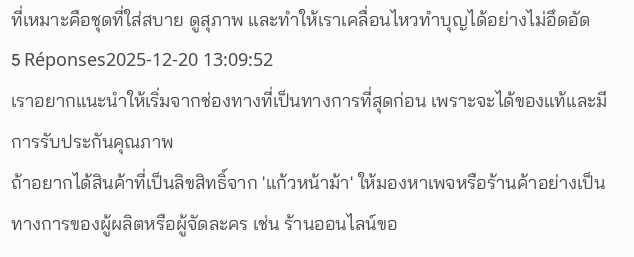ที่เหมาะคือชุดที่ใส่สบาย ดูสุภาพ และทำให้เราเคลื่อนไหวทำบุญได้อย่างไม่อึดอัด
5 Réponses2025-12-20 13:09:52
เราอยากแนะนำให้เริ่มจากช่องทางที่เป็นทางการที่สุดก่อน เพราะจะได้ของแท้และมีการรับประกันคุณภาพ
ถ้าอยากได้สินค้าที่เป็นลิขสิทธิ์จาก 'แก้วหน้าม้า' ให้มองหาเพจหรือร้านค้าอย่างเป็นทางการของผู้ผลิตหรือผู้จัดละคร เช่น ร้านออนไลน์ขอ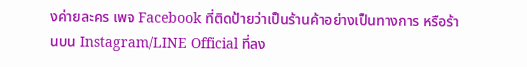งค่ายละคร เพจ Facebook ที่ติดป้ายว่าเป็นร้านค้าอย่างเป็นทางการ หรือร้านบน Instagram/LINE Official ที่ลง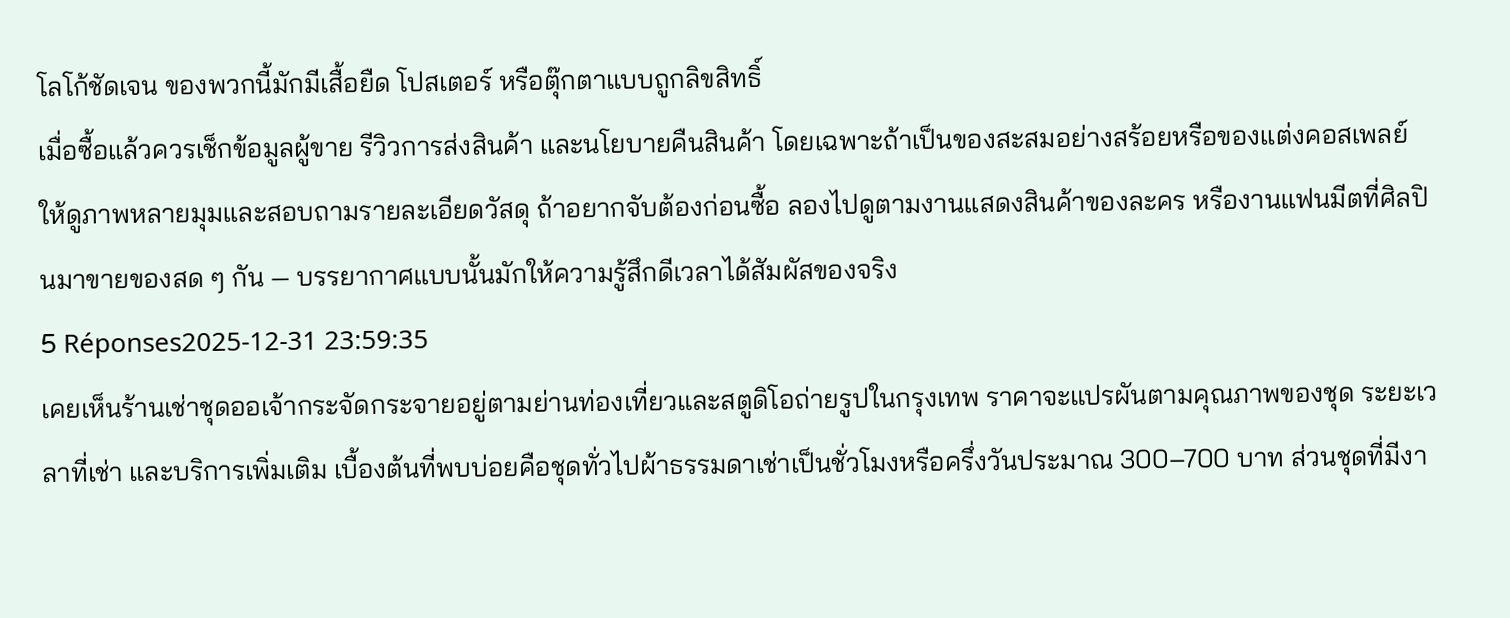โลโก้ชัดเจน ของพวกนี้มักมีเสื้อยืด โปสเตอร์ หรือตุ๊กตาแบบถูกลิขสิทธิ์
เมื่อซื้อแล้วควรเช็กข้อมูลผู้ขาย รีวิวการส่งสินค้า และนโยบายคืนสินค้า โดยเฉพาะถ้าเป็นของสะสมอย่างสร้อยหรือของแต่งคอสเพลย์ ให้ดูภาพหลายมุมและสอบถามรายละเอียดวัสดุ ถ้าอยากจับต้องก่อนซื้อ ลองไปดูตามงานแสดงสินค้าของละคร หรืองานแฟนมีตที่ศิลปินมาขายของสด ๆ กัน — บรรยากาศแบบนั้นมักให้ความรู้สึกดีเวลาได้สัมผัสของจริง
5 Réponses2025-12-31 23:59:35
เคยเห็นร้านเช่าชุดออเจ้ากระจัดกระจายอยู่ตามย่านท่องเที่ยวและสตูดิโอถ่ายรูปในกรุงเทพ ราคาจะแปรผันตามคุณภาพของชุด ระยะเวลาที่เช่า และบริการเพิ่มเติม เบื้องต้นที่พบบ่อยคือชุดทั่วไปผ้าธรรมดาเช่าเป็นชั่วโมงหรือครึ่งวันประมาณ 300–700 บาท ส่วนชุดที่มีงา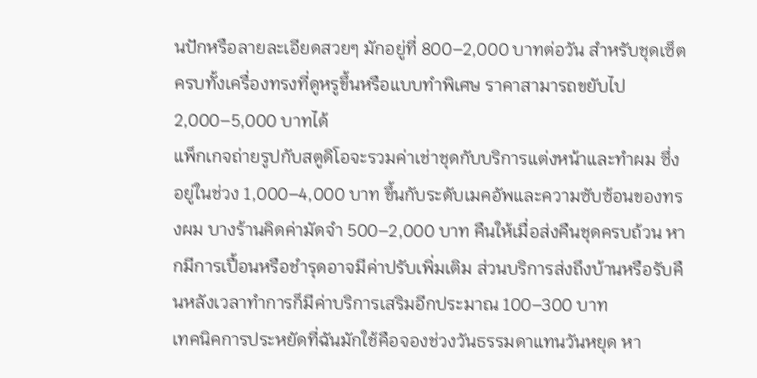นปักหรือลายละเอียดสวยๆ มักอยู่ที่ 800–2,000 บาทต่อวัน สำหรับชุดเซ็ตครบทั้งเครื่องทรงที่ดูหรูขึ้นหรือแบบทำพิเศษ ราคาสามารถขยับไป 2,000–5,000 บาทได้
แพ็กเกจถ่ายรูปกับสตูดิโอจะรวมค่าเช่าชุดกับบริการแต่งหน้าและทำผม ซึ่งอยู่ในช่วง 1,000–4,000 บาท ขึ้นกับระดับเมคอัพและความซับซ้อนของทรงผม บางร้านคิดค่ามัดจำ 500–2,000 บาท คืนให้เมื่อส่งคืนชุดครบถ้วน หากมีการเปื้อนหรือชำรุดอาจมีค่าปรับเพิ่มเติม ส่วนบริการส่งถึงบ้านหรือรับคืนหลังเวลาทำการก็มีค่าบริการเสริมอีกประมาณ 100–300 บาท
เทคนิคการประหยัดที่ฉันมักใช้คือจองช่วงวันธรรมดาแทนวันหยุด หา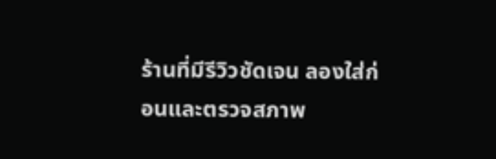ร้านที่มีรีวิวชัดเจน ลองใส่ก่อนและตรวจสภาพ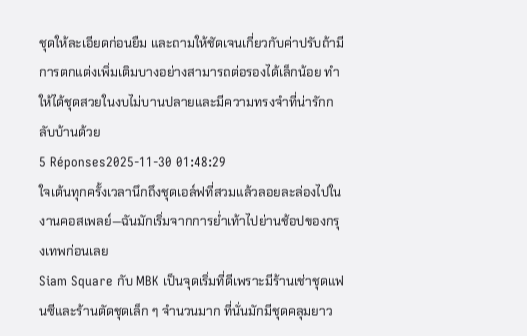ชุดให้ละเอียดก่อนยืม และถามให้ชัดเจนเกี่ยวกับค่าปรับถ้ามี การตกแต่งเพิ่มเติมบางอย่างสามารถต่อรองได้เล็กน้อย ทำให้ได้ชุดสวยในงบไม่บานปลายและมีความทรงจำที่น่ารักกลับบ้านด้วย
5 Réponses2025-11-30 01:48:29
ใจเต้นทุกครั้งเวลานึกถึงชุดเอล์ฟที่สวมแล้วลอยละล่องไปในงานคอสเพลย์—ฉันมักเริ่มจากการย่ำเท้าไปย่านช้อปของกรุงเทพก่อนเลย
Siam Square กับ MBK เป็นจุดเริ่มที่ดีเพราะมีร้านเช่าชุดแฟนซีและร้านตัดชุดเล็ก ๆ จำนวนมาก ที่นั่นมักมีชุดคลุมยาว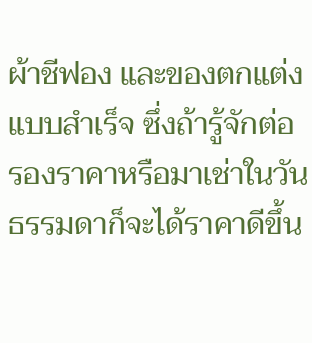ผ้าชีฟอง และของตกแต่งแบบสำเร็จ ซึ่งถ้ารู้จักต่อรองราคาหรือมาเช่าในวันธรรมดาก็จะได้ราคาดีขึ้น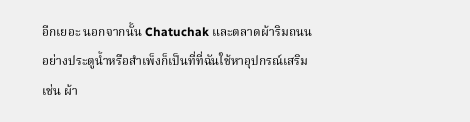อีกเยอะ นอกจากนั้น Chatuchak และตลาดผ้าริมถนนอย่างประตูน้ำหรือสำเพ็งก็เป็นที่ที่ฉันใช้หาอุปกรณ์เสริม เช่น ผ้า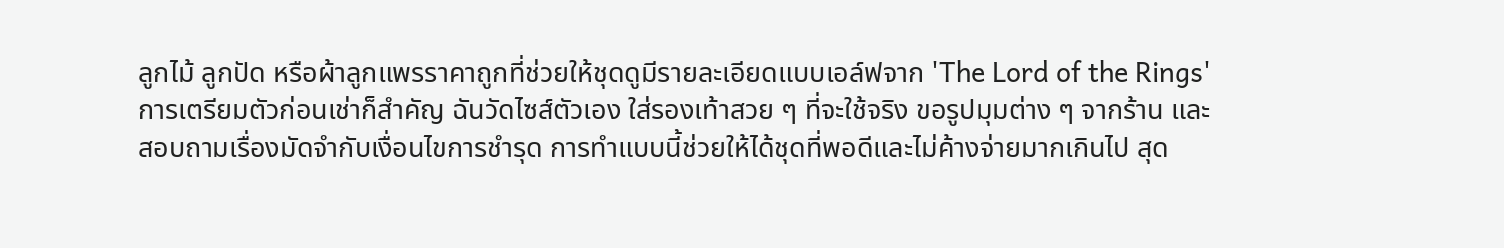ลูกไม้ ลูกปัด หรือผ้าลูกแพรราคาถูกที่ช่วยให้ชุดดูมีรายละเอียดแบบเอล์ฟจาก 'The Lord of the Rings'
การเตรียมตัวก่อนเช่าก็สำคัญ ฉันวัดไซส์ตัวเอง ใส่รองเท้าสวย ๆ ที่จะใช้จริง ขอรูปมุมต่าง ๆ จากร้าน และสอบถามเรื่องมัดจำกับเงื่อนไขการชำรุด การทำแบบนี้ช่วยให้ได้ชุดที่พอดีและไม่ค้างจ่ายมากเกินไป สุด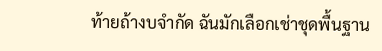ท้ายถ้างบจำกัด ฉันมักเลือกเช่าชุดพื้นฐาน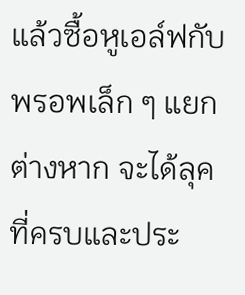แล้วซื้อหูเอล์ฟกับพรอพเล็ก ๆ แยกต่างหาก จะได้ลุคที่ครบและประ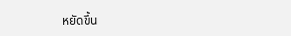หยัดขึ้น